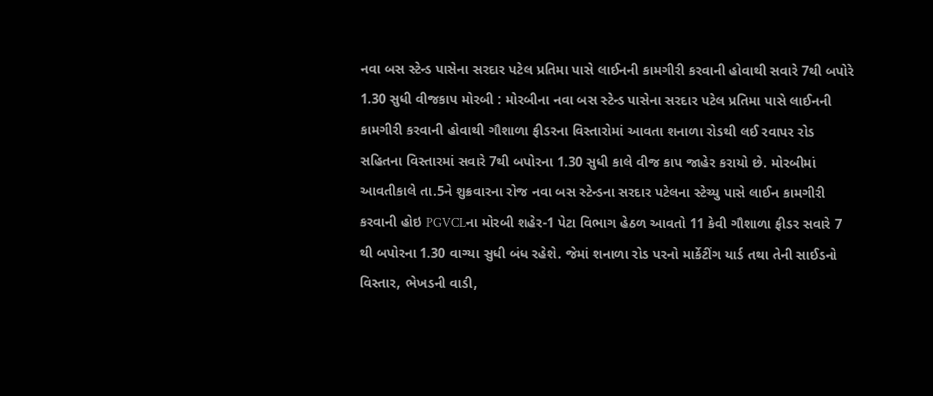નવા બસ સ્ટેન્ડ પાસેના સરદાર પટેલ પ્રતિમા પાસે લાઈનની કામગીરી કરવાની હોવાથી સવારે 7થી બપોરે 1.30 સુધી વીજકાપ મોરબી : મોરબીના નવા બસ સ્ટેન્ડ પાસેના સરદાર પટેલ પ્રતિમા પાસે લાઈનની કામગીરી કરવાની હોવાથી ગૌશાળા ફીડરના વિસ્તારોમાં આવતા શનાળા રોડથી લઈ રવાપર રોડ સહિતના વિસ્તારમાં સવારે 7થી બપોરના 1.30 સુધી કાલે વીજ કાપ જાહેર કરાયો છે. મોરબીમાં આવતીકાલે તા.5ને શુક્રવારના રોજ નવા બસ સ્ટેન્ડના સરદાર પટેલના સ્ટેચ્યુ પાસે લાઈન કામગીરી કરવાની હોઇ PGVCLના મોરબી શહેર-1 પેટા વિભાગ હેઠળ આવતો 11 કેવી ગૌશાળા ફીડર સવારે 7 થી બપોરના 1.30 વાગ્યા સુધી બંધ રહેશે. જેમાં શનાળા રોડ પરનો માર્કેટીંગ યાર્ડ તથા તેની સાઈડનો વિસ્તાર, ભેખડની વાડી,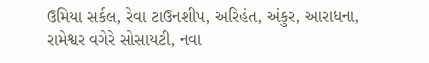ઉમિયા સર્કલ, રેવા ટાઉનશીપ, અરિહંત, અંકુર, આરાધના, રામેશ્વર વગેરે સોસાયટી, નવા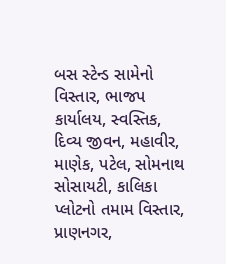બસ સ્ટેન્ડ સામેનો વિસ્તાર, ભાજપ કાર્યાલય, સ્વસ્તિક, દિવ્ય જીવન, મહાવીર, માણેક, પટેલ, સોમનાથ સોસાયટી, કાલિકા પ્લોટનો તમામ વિસ્તાર, પ્રાણનગર,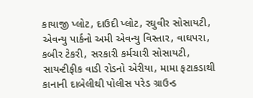કાયાજી પ્લોટ, દાઉદી પ્લોટ, રઘુવીર સોસાયટી, એવન્યુ પાર્કનો અમી એવન્યુ વિસ્તાર, વાઘપરા, કબીર ટેકરી, સરકારી કર્મચારી સોસાયટી, સાયન્ટીફીક વાડી રોડનો એરીયા, મામા ફટાકડાથી કાનાની દાબેલીથી પોલીસ પરેડ ગ્રાઉન્ડ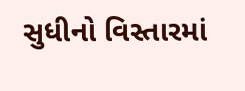સુધીનો વિસ્તારમાં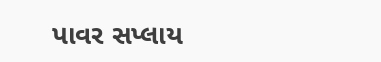પાવર સપ્લાય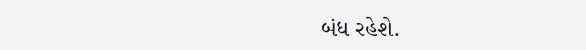બંધ રહેશે.